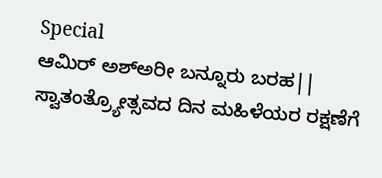Special
ಆಮಿರ್ ಅಶ್ಅರೀ ಬನ್ನೂರು ಬರಹ|| ಸ್ವಾತಂತ್ರ್ಯೋತ್ಸವದ ದಿನ ಮಹಿಳೆಯರ ರಕ್ಷಣೆಗೆ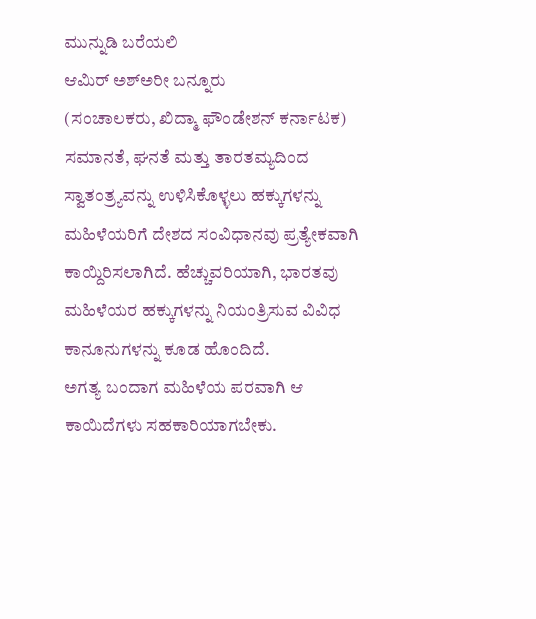ಮುನ್ನುಡಿ ಬರೆಯಲಿ
ಆಮಿರ್ ಅಶ್ಅರೀ ಬನ್ನೂರು
(ಸಂಚಾಲಕರು, ಖಿದ್ಮಾ ಫೌಂಡೇಶನ್ ಕರ್ನಾಟಕ)
ಸಮಾನತೆ, ಘನತೆ ಮತ್ತು ತಾರತಮ್ಯದಿಂದ ಸ್ವಾತಂತ್ರ್ಯವನ್ನು ಉಳಿಸಿಕೊಳ್ಳಲು ಹಕ್ಕುಗಳನ್ನು ಮಹಿಳೆಯರಿಗೆ ದೇಶದ ಸಂವಿಧಾನವು ಪ್ರತ್ಯೇಕವಾಗಿ ಕಾಯ್ದಿರಿಸಲಾಗಿದೆ. ಹೆಚ್ಚುವರಿಯಾಗಿ, ಭಾರತವು ಮಹಿಳೆಯರ ಹಕ್ಕುಗಳನ್ನು ನಿಯಂತ್ರಿಸುವ ವಿವಿಧ ಕಾನೂನುಗಳನ್ನು ಕೂಡ ಹೊಂದಿದೆ.
ಅಗತ್ಯ ಬಂದಾಗ ಮಹಿಳೆಯ ಪರವಾಗಿ ಆ ಕಾಯಿದೆಗಳು ಸಹಕಾರಿಯಾಗಬೇಕು.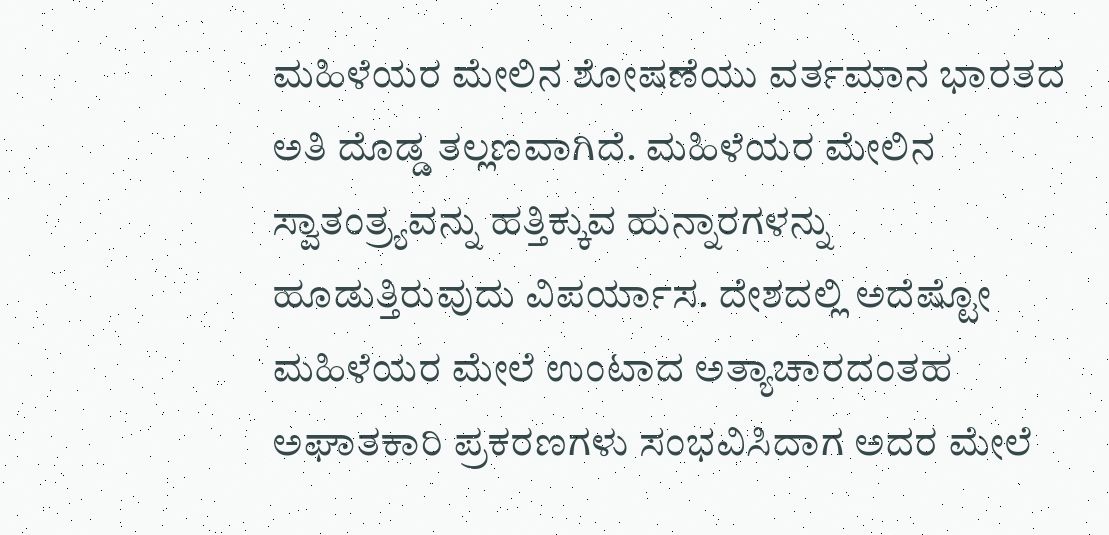ಮಹಿಳೆಯರ ಮೇಲಿನ ಶೋಷಣೆಯು ವರ್ತಮಾನ ಭಾರತದ ಅತಿ ದೊಡ್ಡ ತಲ್ಲಣವಾಗಿದೆ. ಮಹಿಳೆಯರ ಮೇಲಿನ ಸ್ವಾತಂತ್ರ್ಯವನ್ನು ಹತ್ತಿಕ್ಕುವ ಹುನ್ನಾರಗಳನ್ನು ಹೂಡುತ್ತಿರುವುದು ವಿಪರ್ಯಾಸ. ದೇಶದಲ್ಲಿ ಅದೆಷ್ಟೋ ಮಹಿಳೆಯರ ಮೇಲೆ ಉಂಟಾದ ಅತ್ಯಾಚಾರದಂತಹ ಅಘಾತಕಾರಿ ಪ್ರಕರಣಗಳು ಸಂಭವಿಸಿದಾಗ ಅದರ ಮೇಲೆ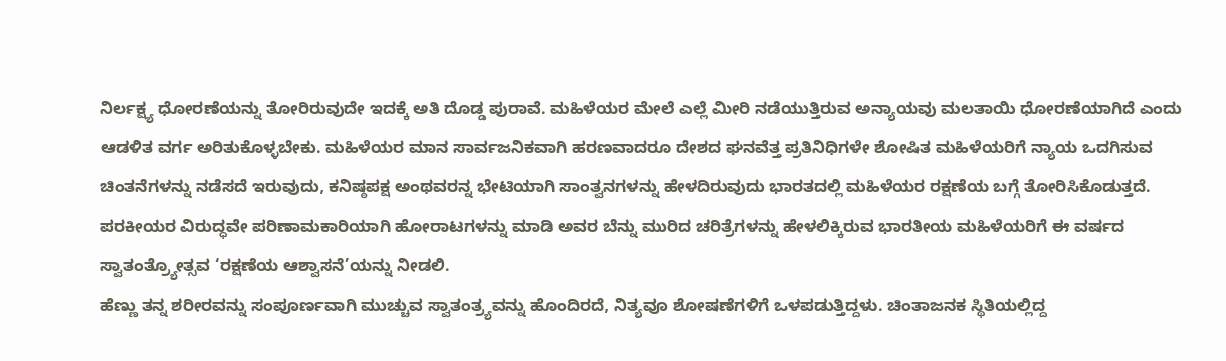ನಿರ್ಲಕ್ಷ್ಯ ಧೋರಣೆಯನ್ನು ತೋರಿರುವುದೇ ಇದಕ್ಕೆ ಅತಿ ದೊಡ್ಡ ಪುರಾವೆ. ಮಹಿಳೆಯರ ಮೇಲೆ ಎಲ್ಲೆ ಮೀರಿ ನಡೆಯುತ್ತಿರುವ ಅನ್ಯಾಯವು ಮಲತಾಯಿ ಧೋರಣೆಯಾಗಿದೆ ಎಂದು ಆಡಳಿತ ವರ್ಗ ಅರಿತುಕೊಳ್ಳಬೇಕು. ಮಹಿಳೆಯರ ಮಾನ ಸಾರ್ವಜನಿಕವಾಗಿ ಹರಣವಾದರೂ ದೇಶದ ಘನವೆತ್ತ ಪ್ರತಿನಿಧಿಗಳೇ ಶೋಷಿತ ಮಹಿಳೆಯರಿಗೆ ನ್ಯಾಯ ಒದಗಿಸುವ ಚಿಂತನೆಗಳನ್ನು ನಡೆಸದೆ ಇರುವುದು, ಕನಿಷ್ಠಪಕ್ಷ ಅಂಥವರನ್ನ ಭೇಟಿಯಾಗಿ ಸಾಂತ್ವನಗಳನ್ನು ಹೇಳದಿರುವುದು ಭಾರತದಲ್ಲಿ ಮಹಿಳೆಯರ ರಕ್ಷಣೆಯ ಬಗ್ಗೆ ತೋರಿಸಿಕೊಡುತ್ತದೆ. ಪರಕೀಯರ ವಿರುದ್ಧವೇ ಪರಿಣಾಮಕಾರಿಯಾಗಿ ಹೋರಾಟಗಳನ್ನು ಮಾಡಿ ಅವರ ಬೆನ್ನು ಮುರಿದ ಚರಿತ್ರೆಗಳನ್ನು ಹೇಳಲಿಕ್ಕಿರುವ ಭಾರತೀಯ ಮಹಿಳೆಯರಿಗೆ ಈ ವರ್ಷದ ಸ್ವಾತಂತ್ರ್ಯೋತ್ಸವ ‘ರಕ್ಷಣೆಯ ಆಶ್ವಾಸನೆ’ಯನ್ನು ನೀಡಲಿ.
ಹೆಣ್ಣು ತನ್ನ ಶರೀರವನ್ನು ಸಂಪೂರ್ಣವಾಗಿ ಮುಚ್ಚುವ ಸ್ವಾತಂತ್ರ್ಯವನ್ನು ಹೊಂದಿರದೆ, ನಿತ್ಯವೂ ಶೋಷಣೆಗಳಿಗೆ ಒಳಪಡುತ್ತಿದ್ದಳು. ಚಿಂತಾಜನಕ ಸ್ಥಿತಿಯಲ್ಲಿದ್ದ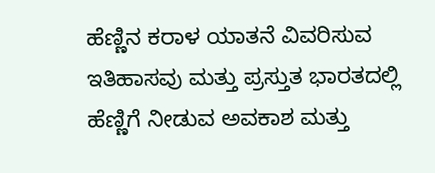ಹೆಣ್ಣಿನ ಕರಾಳ ಯಾತನೆ ವಿವರಿಸುವ ಇತಿಹಾಸವು ಮತ್ತು ಪ್ರಸ್ತುತ ಭಾರತದಲ್ಲಿ ಹೆಣ್ಣಿಗೆ ನೀಡುವ ಅವಕಾಶ ಮತ್ತು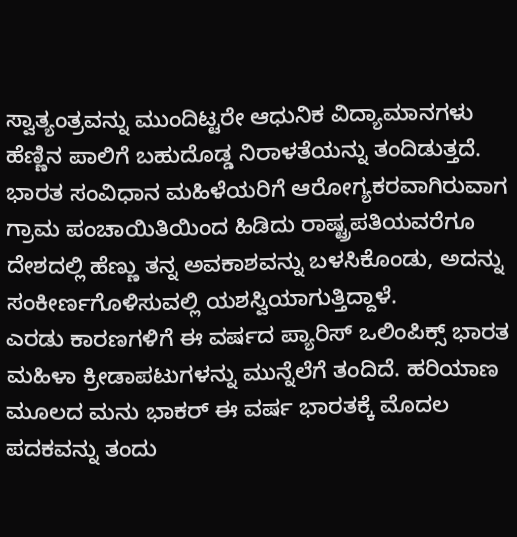ಸ್ವಾತ್ಯಂತ್ರವನ್ನು ಮುಂದಿಟ್ಟರೇ ಆಧುನಿಕ ವಿದ್ಯಾಮಾನಗಳು ಹೆಣ್ಣಿನ ಪಾಲಿಗೆ ಬಹುದೊಡ್ಡ ನಿರಾಳತೆಯನ್ನು ತಂದಿಡುತ್ತದೆ. ಭಾರತ ಸಂವಿಧಾನ ಮಹಿಳೆಯರಿಗೆ ಆರೋಗ್ಯಕರವಾಗಿರುವಾಗ ಗ್ರಾಮ ಪಂಚಾಯಿತಿಯಿಂದ ಹಿಡಿದು ರಾಷ್ಟ್ರಪತಿಯವರೆಗೂ ದೇಶದಲ್ಲಿ ಹೆಣ್ಣು ತನ್ನ ಅವಕಾಶವನ್ನು ಬಳಸಿಕೊಂಡು, ಅದನ್ನು ಸಂಕೀರ್ಣಗೊಳಿಸುವಲ್ಲಿ ಯಶಸ್ವಿಯಾಗುತ್ತಿದ್ದಾಳೆ.
ಎರಡು ಕಾರಣಗಳಿಗೆ ಈ ವರ್ಷದ ಪ್ಯಾರಿಸ್ ಒಲಿಂಪಿಕ್ಸ್ ಭಾರತ ಮಹಿಳಾ ಕ್ರೀಡಾಪಟುಗಳನ್ನು ಮುನ್ನೆಲೆಗೆ ತಂದಿದೆ. ಹರಿಯಾಣ ಮೂಲದ ಮನು ಭಾಕರ್ ಈ ವರ್ಷ ಭಾರತಕ್ಕೆ ಮೊದಲ ಪದಕವನ್ನು ತಂದು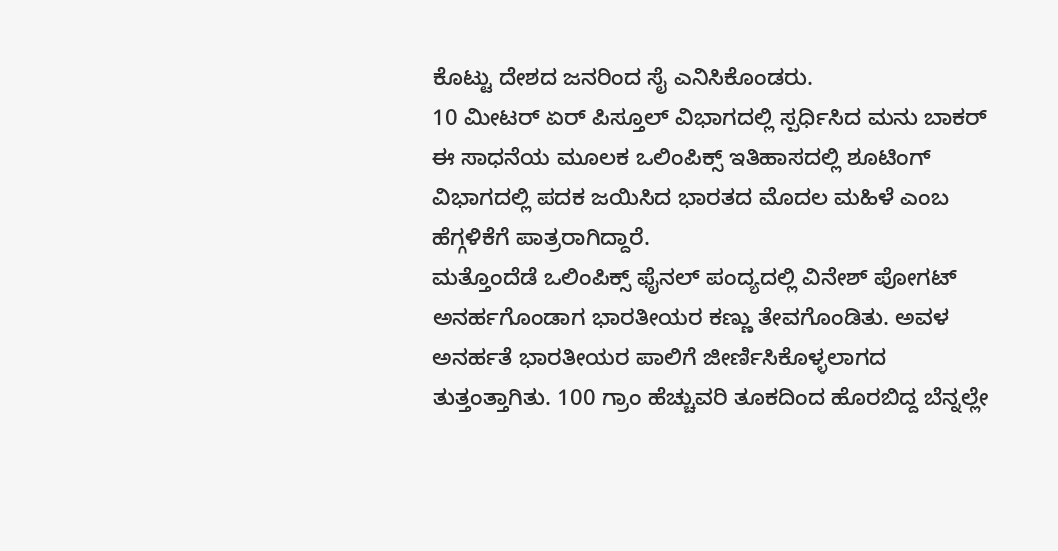ಕೊಟ್ಟು ದೇಶದ ಜನರಿಂದ ಸೈ ಎನಿಸಿಕೊಂಡರು.
10 ಮೀಟರ್ ಏರ್ ಪಿಸ್ತೂಲ್ ವಿಭಾಗದಲ್ಲಿ ಸ್ಪರ್ಧಿಸಿದ ಮನು ಬಾಕರ್ ಈ ಸಾಧನೆಯ ಮೂಲಕ ಒಲಿಂಪಿಕ್ಸ್ ಇತಿಹಾಸದಲ್ಲಿ ಶೂಟಿಂಗ್ ವಿಭಾಗದಲ್ಲಿ ಪದಕ ಜಯಿಸಿದ ಭಾರತದ ಮೊದಲ ಮಹಿಳೆ ಎಂಬ ಹೆಗ್ಗಳಿಕೆಗೆ ಪಾತ್ರರಾಗಿದ್ದಾರೆ.
ಮತ್ತೊಂದೆಡೆ ಒಲಿಂಪಿಕ್ಸ್ ಫೈನಲ್ ಪಂದ್ಯದಲ್ಲಿ ವಿನೇಶ್ ಪೋಗಟ್ ಅನರ್ಹಗೊಂಡಾಗ ಭಾರತೀಯರ ಕಣ್ಣು ತೇವಗೊಂಡಿತು. ಅವಳ ಅನರ್ಹತೆ ಭಾರತೀಯರ ಪಾಲಿಗೆ ಜೀರ್ಣಿಸಿಕೊಳ್ಳಲಾಗದ ತುತ್ತಂತ್ತಾಗಿತು. 100 ಗ್ರಾಂ ಹೆಚ್ಚುವರಿ ತೂಕದಿಂದ ಹೊರಬಿದ್ದ ಬೆನ್ನಲ್ಲೇ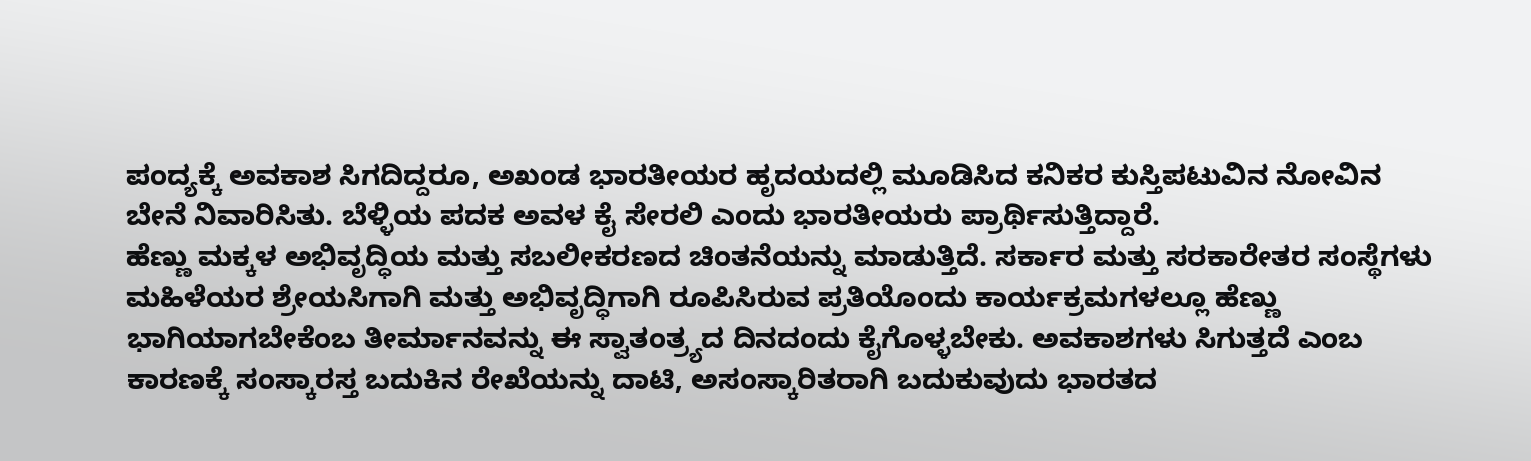ಪಂದ್ಯಕ್ಕೆ ಅವಕಾಶ ಸಿಗದಿದ್ದರೂ, ಅಖಂಡ ಭಾರತೀಯರ ಹೃದಯದಲ್ಲಿ ಮೂಡಿಸಿದ ಕನಿಕರ ಕುಸ್ತಿಪಟುವಿನ ನೋವಿನ ಬೇನೆ ನಿವಾರಿಸಿತು. ಬೆಳ್ಳಿಯ ಪದಕ ಅವಳ ಕೈ ಸೇರಲಿ ಎಂದು ಭಾರತೀಯರು ಪ್ರಾರ್ಥಿಸುತ್ತಿದ್ದಾರೆ.
ಹೆಣ್ಣು ಮಕ್ಕಳ ಅಭಿವೃದ್ಧಿಯ ಮತ್ತು ಸಬಲೀಕರಣದ ಚಿಂತನೆಯನ್ನು ಮಾಡುತ್ತಿದೆ. ಸರ್ಕಾರ ಮತ್ತು ಸರಕಾರೇತರ ಸಂಸ್ಥೆಗಳು ಮಹಿಳೆಯರ ಶ್ರೇಯಸಿಗಾಗಿ ಮತ್ತು ಅಭಿವೃದ್ಧಿಗಾಗಿ ರೂಪಿಸಿರುವ ಪ್ರತಿಯೊಂದು ಕಾರ್ಯಕ್ರಮಗಳಲ್ಲೂ ಹೆಣ್ಣು ಭಾಗಿಯಾಗಬೇಕೆಂಬ ತೀರ್ಮಾನವನ್ನು ಈ ಸ್ವಾತಂತ್ರ್ಯದ ದಿನದಂದು ಕೈಗೊಳ್ಳಬೇಕು. ಅವಕಾಶಗಳು ಸಿಗುತ್ತದೆ ಎಂಬ ಕಾರಣಕ್ಕೆ ಸಂಸ್ಕಾರಸ್ತ ಬದುಕಿನ ರೇಖೆಯನ್ನು ದಾಟಿ, ಅಸಂಸ್ಕಾರಿತರಾಗಿ ಬದುಕುವುದು ಭಾರತದ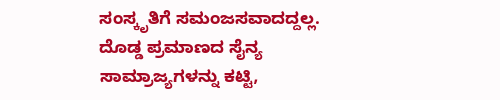ಸಂಸ್ಕೃತಿಗೆ ಸಮಂಜಸವಾದದ್ದಲ್ಲ. ದೊಡ್ಡ ಪ್ರಮಾಣದ ಸೈನ್ಯ ಸಾಮ್ರಾಜ್ಯಗಳನ್ನು ಕಟ್ಟಿ,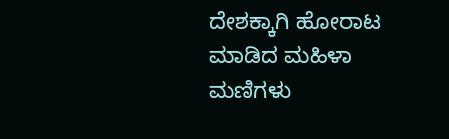ದೇಶಕ್ಕಾಗಿ ಹೋರಾಟ ಮಾಡಿದ ಮಹಿಳಾ ಮಣಿಗಳು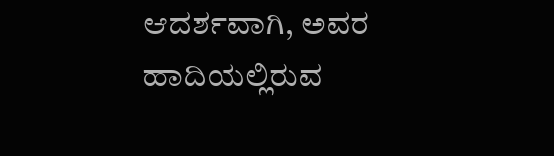ಆದರ್ಶವಾಗಿ, ಅವರ ಹಾದಿಯಲ್ಲಿರುವ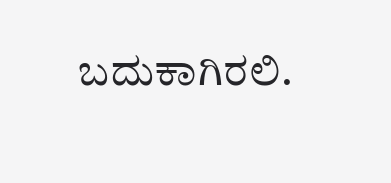ಬದುಕಾಗಿರಲಿ.